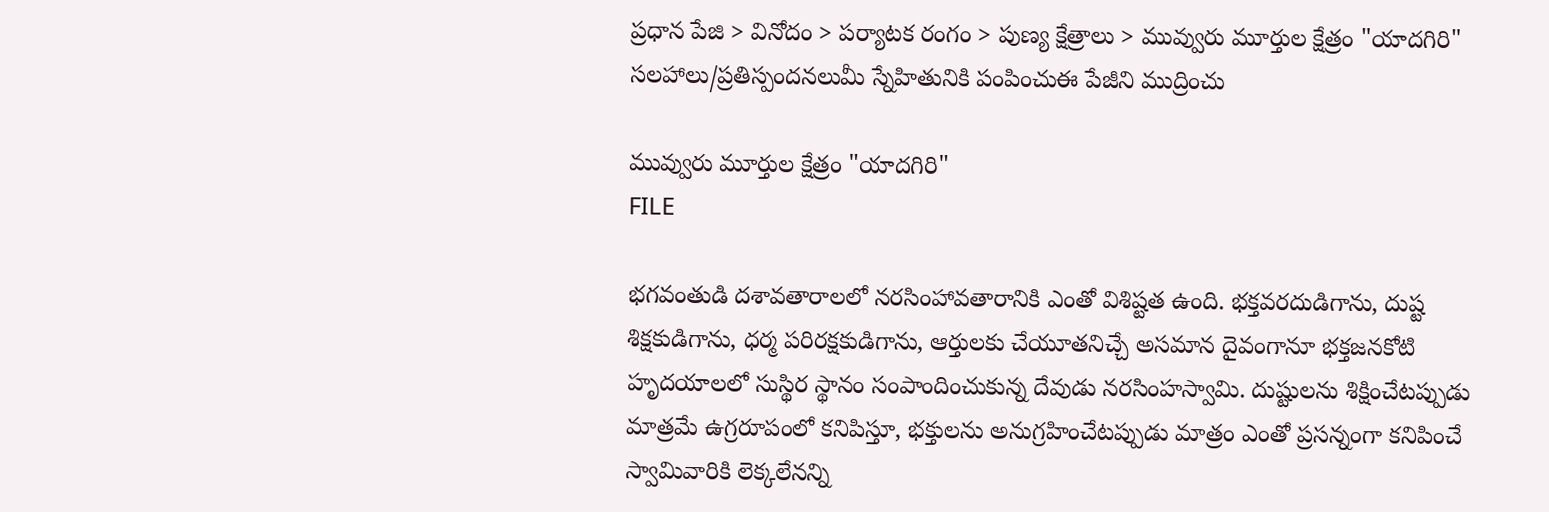ప్రధాన పేజి > వినోదం > పర్యాటక రంగం > పుణ్య క్షేత్రాలు > మువ్వురు మూర్తుల క్షేత్రం "యాదగిరి"
సలహాలు/ప్రతిస్పందనలుమీ స్నేహితునికి పంపించుఈ పేజీని ముద్రించు

మువ్వురు మూర్తుల క్షేత్రం "యాదగిరి"
FILE

భగవంతుడి దశావతారాలలో నరసింహావతారానికి ఎంతో విశిష్టత ఉంది. భక్తవరదుడిగాను, దుష్ట శిక్షకుడిగాను, ధర్మ పరిరక్షకుడిగాను, ఆర్తులకు చేయూతనిచ్చే అసమాన దైవంగానూ భక్తజనకోటి హృదయాలలో సుస్థిర స్థానం సంపాందించుకున్న దేవుడు నరసింహస్వామి. దుష్టులను శిక్షించేటప్పుడు మాత్రమే ఉగ్రరూపంలో కనిపిస్తూ, భక్తులను అనుగ్రహించేటప్పుడు మాత్రం ఎంతో ప్రసన్నంగా కనిపించే స్వామివారికి లెక్కలేనన్ని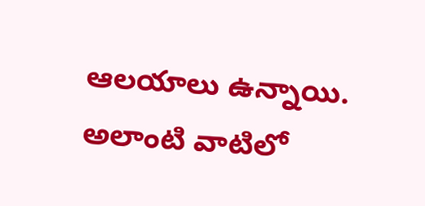ఆలయాలు ఉన్నాయి. అలాంటి వాటిలో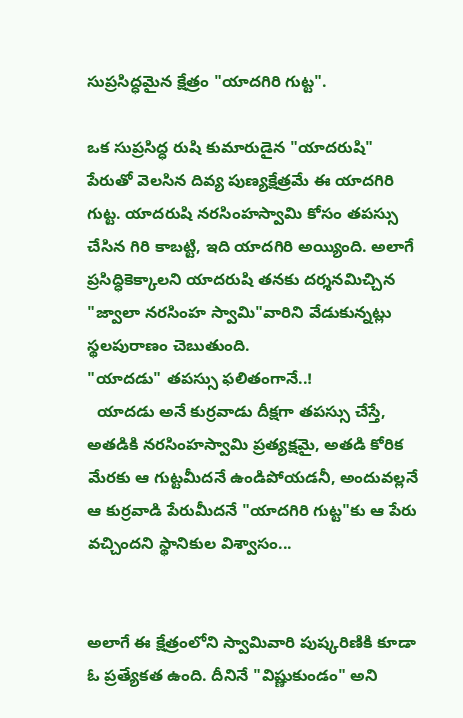సుప్రసిద్ధమైన క్షేత్రం "యాదగిరి గుట్ట".

ఒక సుప్రసిద్ధ రుషి కుమారుడైన "యాదరుషి" పేరుతో వెలసిన దివ్య పుణ్యక్షేత్రమే ఈ యాదగిరి గుట్ట. యాదరుషి నరసింహస్వామి కోసం తపస్సు చేసిన గిరి కాబట్టి, ఇది యాదగిరి అయ్యింది. అలాగే ప్రసిద్ధికెక్కాలని యాదరుషి తనకు దర్శనమిచ్చిన "జ్వాలా నరసింహ స్వామి"వారిని వేడుకున్నట్లు స్థలపురాణం చెబుతుంది.
"యాదడు" తపస్సు ఫలితంగానే..!
  యాదడు అనే కుర్రవాడు దీక్షగా తపస్సు చేస్తే, అతడికి నరసింహస్వామి ప్రత్యక్షమై, అతడి కోరిక మేరకు ఆ గుట్టమీదనే ఉండిపోయడనీ, అందువల్లనే ఆ కుర్రవాడి పేరుమీదనే "యాదగిరి గుట్ట"కు ఆ పేరు వచ్చిందని స్థానికుల విశ్వాసం...


అలాగే ఈ క్షేత్రంలోని స్వామివారి పుష్కరిణికి కూడా ఓ ప్రత్యేకత ఉంది. దీనినే "విష్ణుకుండం" అని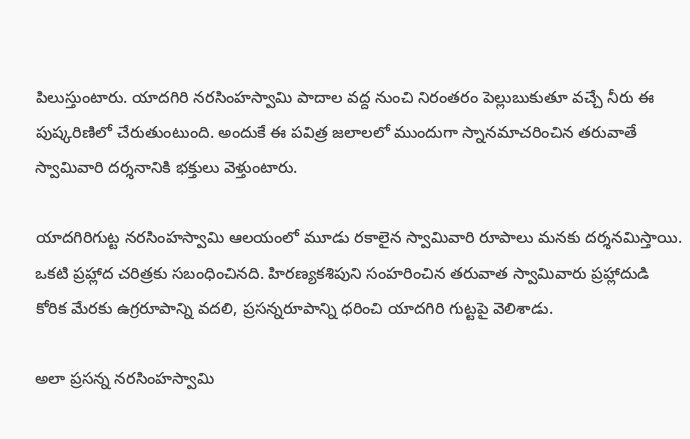పిలుస్తుంటారు. యాదగిరి నరసింహస్వామి పాదాల వద్ద నుంచి నిరంతరం పెల్లుబుకుతూ వచ్చే నీరు ఈ పుష్కరిణిలో చేరుతుంటుంది. అందుకే ఈ పవిత్ర జలాలలో ముందుగా స్నానమాచరించిన తరువాతే స్వామివారి దర్శనానికి భక్తులు వెళ్తుంటారు.

యాదగిరిగుట్ట నరసింహస్వామి ఆలయంలో మూడు రకాలైన స్వామివారి రూపాలు మనకు దర్శనమిస్తాయి. ఒకటి ప్రహ్లాద చరిత్రకు సబంధించినది. హిరణ్యకశిపుని సంహరించిన తరువాత స్వామివారు ప్రహ్లాదుడి కోరిక మేరకు ఉగ్రరూపాన్ని వదలి, ప్రసన్నరూపాన్ని ధరించి యాదగిరి గుట్టపై వెలిశాడు.

అలా ప్రసన్న నరసింహస్వామి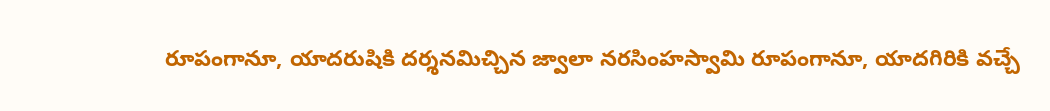రూపంగానూ, యాదరుషికి దర్శనమిచ్చిన జ్వాలా నరసింహస్వామి రూపంగానూ, యాదగిరికి వచ్చే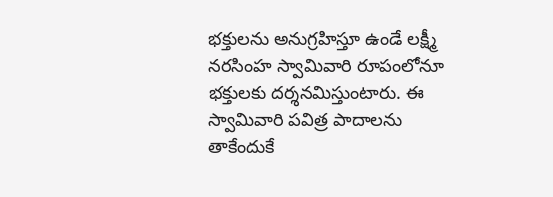భక్తులను అనుగ్రహిస్తూ ఉండే లక్ష్మీ నరసింహ స్వామివారి రూపంలోనూ భక్తులకు దర్శనమిస్తుంటారు. ఈ స్వామివారి పవిత్ర పాదాలను తాకేందుకే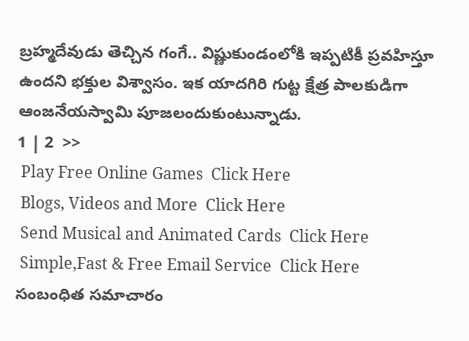బ్రహ్మదేవుడు తెచ్చిన గంగే.. విష్ణుకుండంలోకి ఇప్పటికీ ప్రవహిస్తూ ఉందని భక్తుల విశ్వాసం. ఇక యాదగిరి గుట్ట క్షేత్ర పాలకుడిగా ఆంజనేయస్వామి పూజలందుకుంటున్నాడు.
1 | 2  >>
 Play Free Online Games  Click Here
 Blogs, Videos and More  Click Here
 Send Musical and Animated Cards  Click Here
 Simple,Fast & Free Email Service  Click Here
సంబంధిత సమాచారం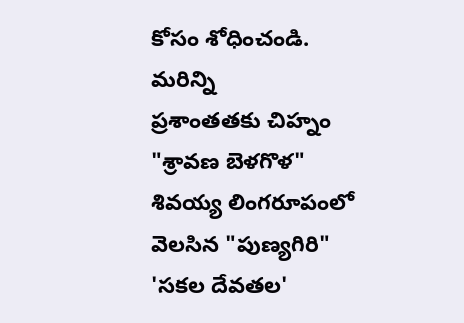కోసం శోధించండి.
మరిన్ని
ప్రశాంతతకు చిహ్నం "శ్రావణ బెళగొళ"
శివయ్య లింగరూపంలో వెలసిన "పుణ్యగిరి"
'సకల దేవతల'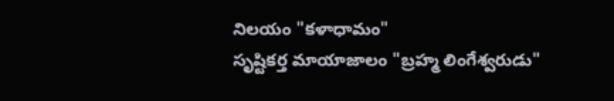నిలయం "కళాధామం"
సృష్టికర్త మాయాజాలం "బ్రహ్మ లింగేశ్వరుడు"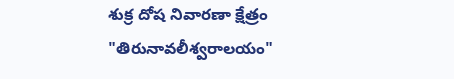శుక్ర దోష నివారణా క్షేత్రం "తిరునావలీశ్వరాలయం"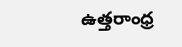ఉత్తరాంధ్ర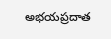అభయప్రదాత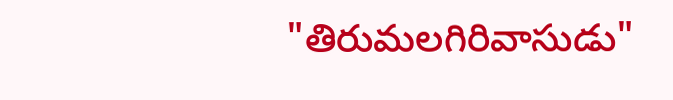"తిరుమలగిరివాసుడు"